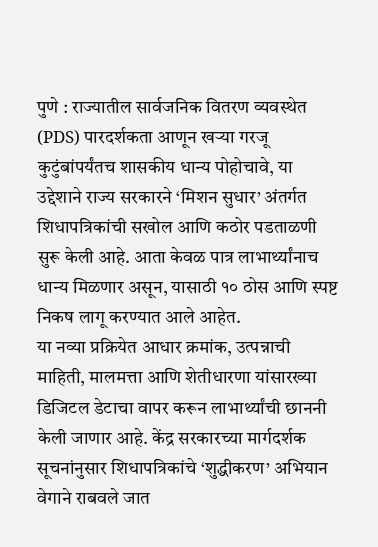पुणे : राज्यातील सार्वजनिक वितरण व्यवस्थेत (PDS) पारदर्शकता आणून खऱ्या गरजू कुटुंबांपर्यंतच शासकीय धान्य पोहोचावे, या उद्देशाने राज्य सरकारने ‘मिशन सुधार’ अंतर्गत शिधापत्रिकांची सखोल आणि कठोर पडताळणी सुरू केली आहे. आता केवळ पात्र लाभार्थ्यांनाच धान्य मिळणार असून, यासाठी १० ठोस आणि स्पष्ट निकष लागू करण्यात आले आहेत.
या नव्या प्रक्रियेत आधार क्रमांक, उत्पन्नाची माहिती, मालमत्ता आणि शेतीधारणा यांसारख्या डिजिटल डेटाचा वापर करून लाभार्थ्यांची छाननी केली जाणार आहे. केंद्र सरकारच्या मार्गदर्शक सूचनांनुसार शिधापत्रिकांचे ‘शुद्धीकरण’ अभियान वेगाने राबवले जात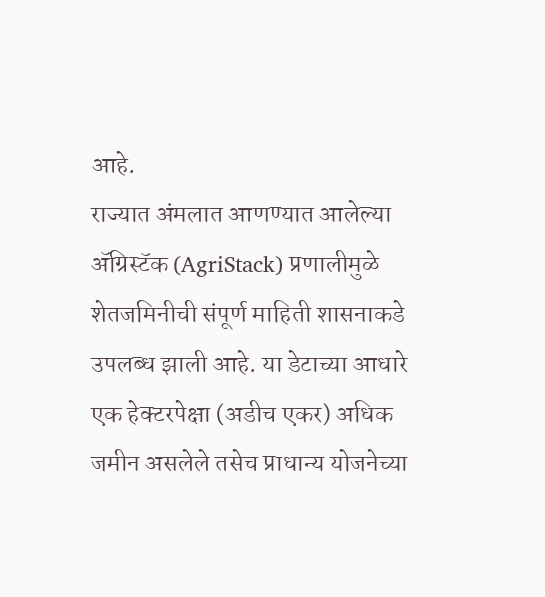आहे.
राज्यात अंमलात आणण्यात आलेल्या ॲग्रिस्टॅक (AgriStack) प्रणालीमुळे शेतजमिनीची संपूर्ण माहिती शासनाकडे उपलब्ध झाली आहे. या डेटाच्या आधारे एक हेक्टरपेक्षा (अडीच एकर) अधिक जमीन असलेले तसेच प्राधान्य योजनेच्या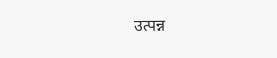उत्पन्न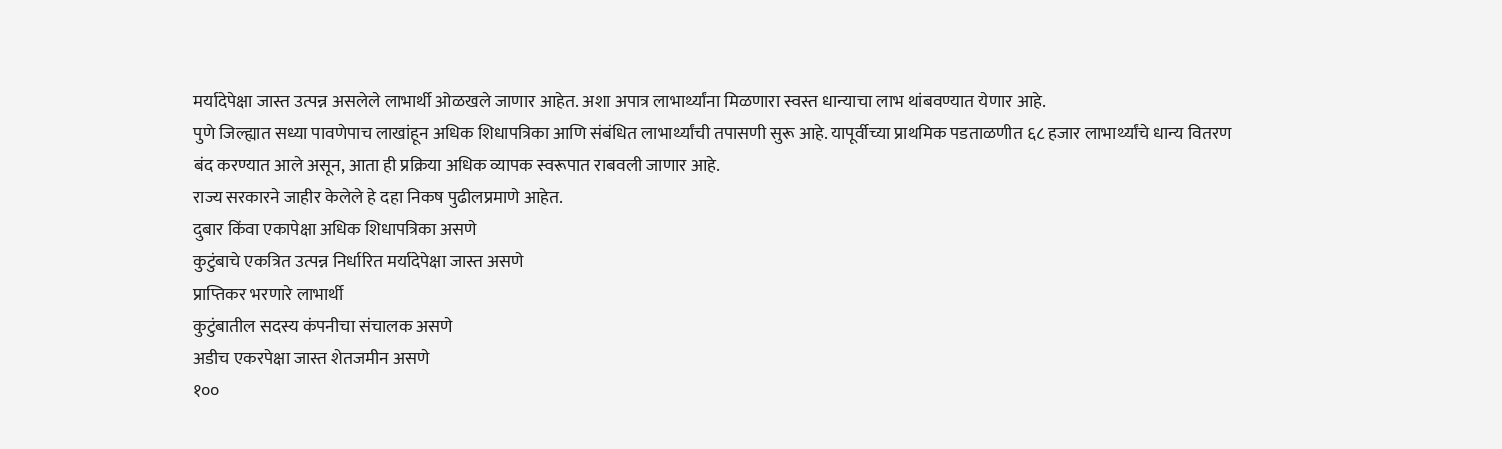मर्यादेपेक्षा जास्त उत्पन्न असलेले लाभार्थी ओळखले जाणार आहेत. अशा अपात्र लाभार्थ्यांना मिळणारा स्वस्त धान्याचा लाभ थांबवण्यात येणार आहे.
पुणे जिल्ह्यात सध्या पावणेपाच लाखांहून अधिक शिधापत्रिका आणि संबंधित लाभार्थ्यांची तपासणी सुरू आहे. यापूर्वीच्या प्राथमिक पडताळणीत ६८ हजार लाभार्थ्यांचे धान्य वितरण बंद करण्यात आले असून, आता ही प्रक्रिया अधिक व्यापक स्वरूपात राबवली जाणार आहे.
राज्य सरकारने जाहीर केलेले हे दहा निकष पुढीलप्रमाणे आहेत.
दुबार किंवा एकापेक्षा अधिक शिधापत्रिका असणे
कुटुंबाचे एकत्रित उत्पन्न निर्धारित मर्यादेपेक्षा जास्त असणे
प्राप्तिकर भरणारे लाभार्थी
कुटुंबातील सदस्य कंपनीचा संचालक असणे
अडीच एकरपेक्षा जास्त शेतजमीन असणे
१००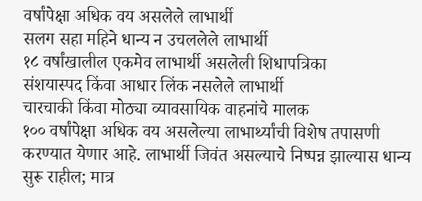वर्षांपेक्षा अधिक वय असलेले लाभार्थी
सलग सहा महिने धान्य न उचललेले लाभार्थी
१८ वर्षांखालील एकमेव लाभार्थी असलेली शिधापत्रिका
संशयास्पद किंवा आधार लिंक नसलेले लाभार्थी
चारचाकी किंवा मोठ्या व्यावसायिक वाहनांचे मालक
१०० वर्षांपेक्षा अधिक वय असलेल्या लाभार्थ्यांची विशेष तपासणी करण्यात येणार आहे. लाभार्थी जिवंत असल्याचे निष्पन्न झाल्यास धान्य सुरू राहील; मात्र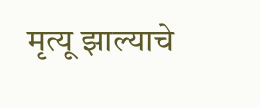मृत्यू झाल्याचे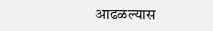आढळल्यास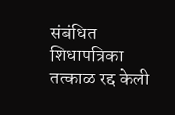संबंधित शिधापत्रिका तत्काळ रद्द केली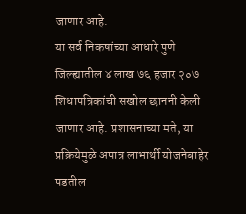जाणार आहे.
या सर्व निकषांच्या आधारे पुणे जिल्ह्यातील ४ लाख ७६ हजार २०७ शिधापत्रिकांची सखोल छाननी केली जाणार आहे. प्रशासनाच्या मते, या प्रक्रियेमुळे अपात्र लाभार्थी योजनेबाहेर पडतील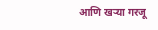आणि खऱ्या गरजू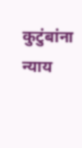कुटुंबांना न्याय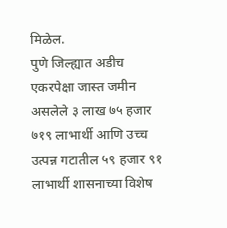मिळेल.
पुणे जिल्ह्यात अडीच एकरपेक्षा जास्त जमीन असलेले ३ लाख ७५ हजार ७१९ लाभार्थी आणि उच्च उत्पन्न गटातील ५९ हजार ९१ लाभार्थी शासनाच्या विशेष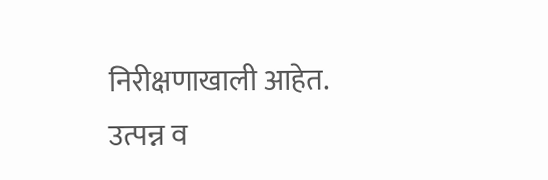निरीक्षणाखाली आहेत. उत्पन्न व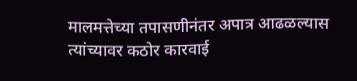मालमत्तेच्या तपासणीनंतर अपात्र आढळल्यास त्यांच्यावर कठोर कारवाई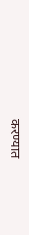करण्यात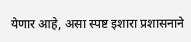येणार आहे, असा स्पष्ट इशारा प्रशासनाने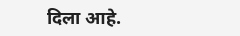दिला आहे.